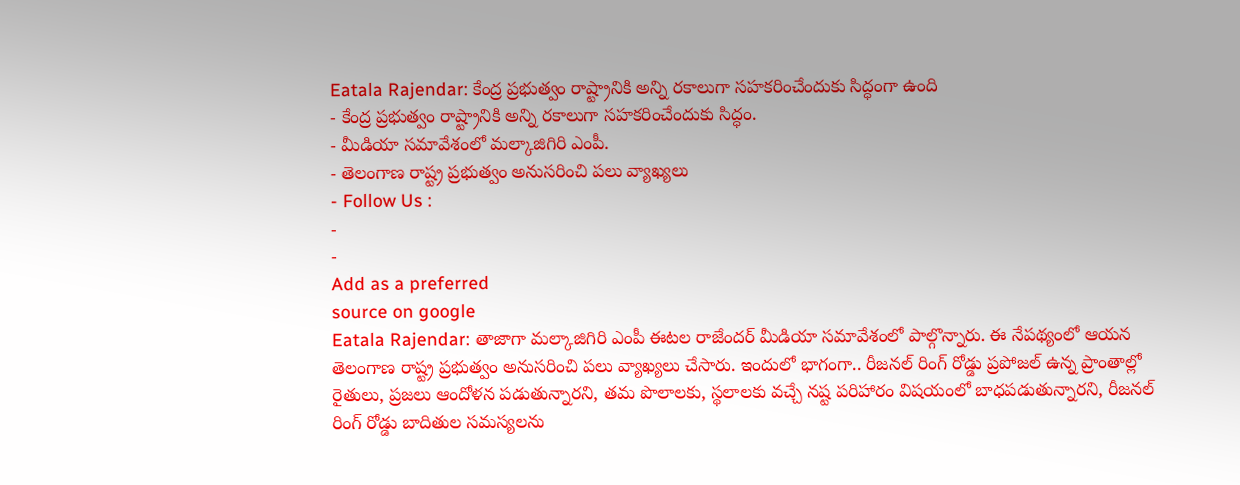Eatala Rajendar: కేంద్ర ప్రభుత్వం రాష్ట్రానికి అన్ని రకాలుగా సహకరించేందుకు సిద్ధంగా ఉంది
- కేంద్ర ప్రభుత్వం రాష్ట్రానికి అన్ని రకాలుగా సహకరించేందుకు సిద్ధం.
- మీడియా సమావేశంలో మల్కాజిగిరి ఎంపీ.
- తెలంగాణ రాష్ట్ర ప్రభుత్వం అనుసరించి పలు వ్యాఖ్యలు
- Follow Us :
-
-
Add as a preferred
source on google
Eatala Rajendar: తాజాగా మల్కాజిగిరి ఎంపీ ఈటల రాజేందర్ మీడియా సమావేశంలో పాల్గొన్నారు. ఈ నేపథ్యంలో ఆయన తెలంగాణ రాష్ట్ర ప్రభుత్వం అనుసరించి పలు వ్యాఖ్యలు చేసారు. ఇందులో భాగంగా.. రీజనల్ రింగ్ రోడ్డు ప్రపోజల్ ఉన్న ప్రాంతాల్లో రైతులు, ప్రజలు ఆందోళన పడుతున్నారని, తమ పొలాలకు, స్థలాలకు వచ్చే నష్ట పరిహారం విషయంలో బాధపడుతున్నారని, రీజనల్ రింగ్ రోడ్డు బాదితుల సమస్యలను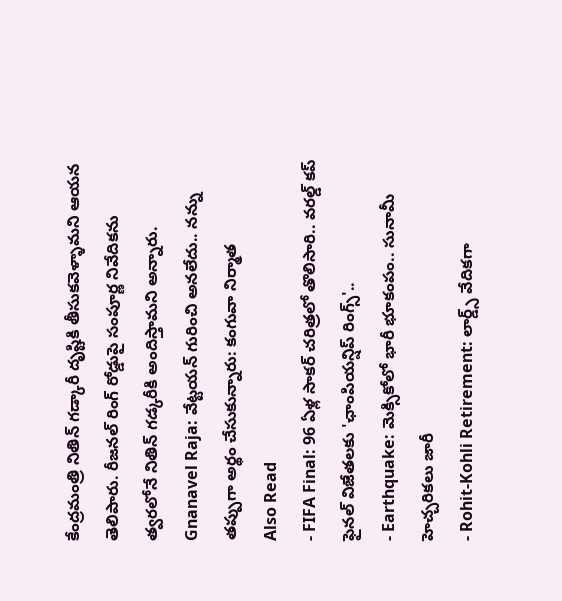కేంద్రమంత్రి నితిన్ గడ్కారీ దృష్టికి తీసుకవెళ్ళామని ఆయన తెలిపారు. రీజనల్ రింగ్ రోడ్డుపై సంపూర్ణ నివేదికను త్వరలోనే నితిన్ గడ్కరీకి అందిస్తామని అన్నారు.
Gnanavel Raja: వేట్టయన్ గురించి అనలేదు.. నన్ను తప్పుగా అర్థం చేసుకున్నారు: కంగువా నిర్మాత
Also Read
- FIFA Final: 96 ఏళ్ల సాకర్ చరిత్రలో తొలిసారి.. వరల్డ్ కప్ ఫైనల్ విజేతలకు 'ఛాంపియన్షిప్ రింగ్స్'..
- Earthquake: మెక్సికోలో భారీ భూకంపం.. సునామీ హెచ్చరికలు జారీ
- Rohit-Kohli Retirement: లార్డ్స్ వేదికగా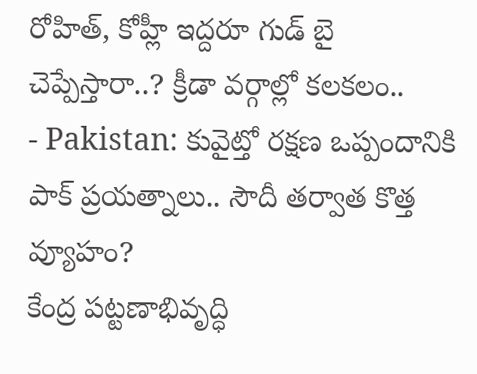రోహిత్, కోహ్లీ ఇద్దరూ గుడ్ బై చెప్పేస్తారా..? క్రీడా వర్గాల్లో కలకలం..
- Pakistan: కువైట్తో రక్షణ ఒప్పందానికి పాక్ ప్రయత్నాలు.. సౌదీ తర్వాత కొత్త వ్యూహం?
కేంద్ర పట్టణాభివృద్ధి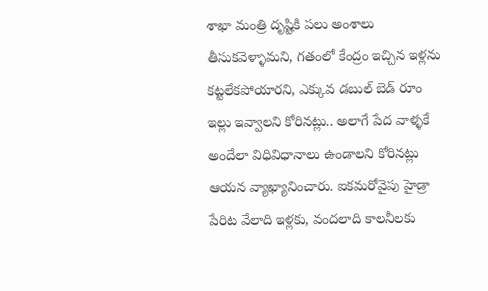శాఖా మంత్రి దృష్టికి పలు అంశాలు తీసుకవెళ్ళామని, గతంలో కేంద్రం ఇచ్చిన ఇళ్లను కట్టలేకపోయారని, ఎక్కువ డబుల్ బెడ్ రూం ఇల్లు ఇవ్వాలని కోరినట్లు.. అలాగే పేద వాళ్ళకే అందేలా విధివిధానాలు ఉండాలని కోరినట్లు ఆయన వ్యాఖ్యానించారు. ఐకమరోవైపు హైడ్రా పేరిట వేలాది ఇళ్లకు, వందలాది కాలనీలకు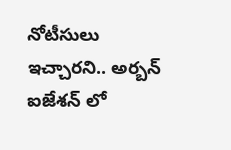నోటీసులు ఇచ్చారని.. అర్బన్ ఐజేశన్ లో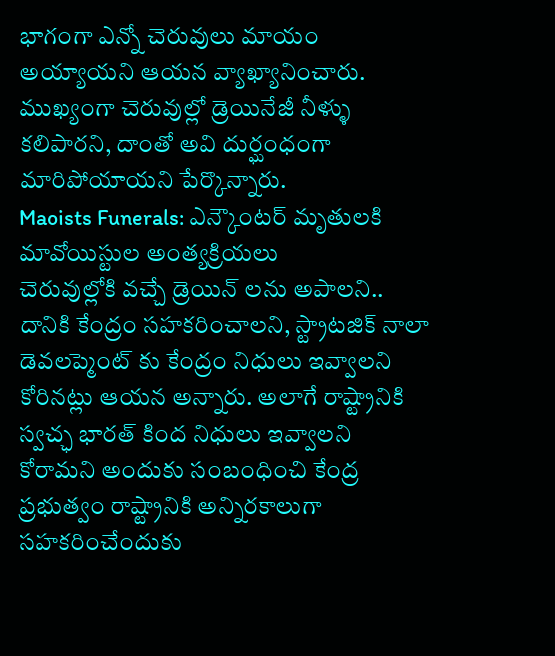భాగంగా ఎన్నో చెరువులు మాయం అయ్యాయని ఆయన వ్యాఖ్యానించారు. ముఖ్యంగా చెరువుల్లో డ్రెయినేజీ నీళ్ళు కలిపారని, దాంతో అవి దుర్ఘంధంగా మారిపోయాయని పేర్కొన్నారు.
Maoists Funerals: ఎన్కౌంటర్ మృతులకి మావోయిస్టుల అంత్యక్రియలు
చెరువుల్లోకి వచ్చే డ్రెయిన్ లను అపాలని.. దానికి కేంద్రం సహకరించాలని, స్ట్రాటజిక్ నాలా డెవలప్మెంట్ కు కేంద్రం నిధులు ఇవ్వాలని కోరినట్లు ఆయన అన్నారు. అలాగే రాష్ట్రానికి స్వచ్ఛ భారత్ కింద నిధులు ఇవ్వాలని కోరామని అందుకు సంబంధించి కేంద్ర ప్రభుత్వం రాష్ట్రానికి అన్నిరకాలుగా సహకరించేందుకు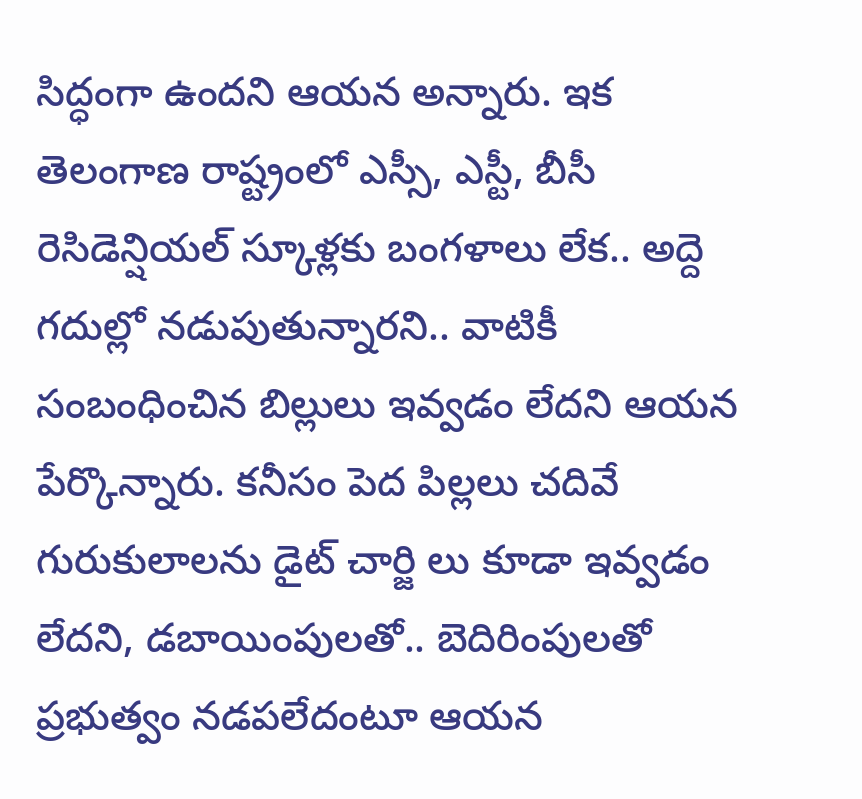సిద్ధంగా ఉందని ఆయన అన్నారు. ఇక తెలంగాణ రాష్ట్రంలో ఎస్సీ, ఎస్టీ, బీసీ రెసిడెన్షియల్ స్కూళ్లకు బంగళాలు లేక.. అద్దె గదుల్లో నడుపుతున్నారని.. వాటికీ సంబంధించిన బిల్లులు ఇవ్వడం లేదని ఆయన పేర్కొన్నారు. కనీసం పెద పిల్లలు చదివే గురుకులాలను డైట్ చార్జి లు కూడా ఇవ్వడం లేదని, డబాయింపులతో.. బెదిరింపులతో ప్రభుత్వం నడపలేదంటూ ఆయన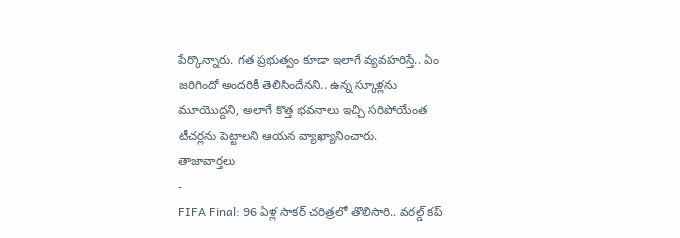పేర్కొన్నారు. గత ప్రభుత్వం కూడా ఇలాగే వ్యవహరిస్తే.. ఏం జరిగిందో అందరికీ తెలిసిందేనని.. ఉన్న స్కూళ్లను మూయొద్దని, అలాగే కొత్త భవనాలు ఇచ్చి సరిపోయేంత టీచర్లను పెట్టాలని ఆయన వ్యాఖ్యానించారు.
తాజావార్తలు
-
FIFA Final: 96 ఏళ్ల సాకర్ చరిత్రలో తొలిసారి.. వరల్డ్ కప్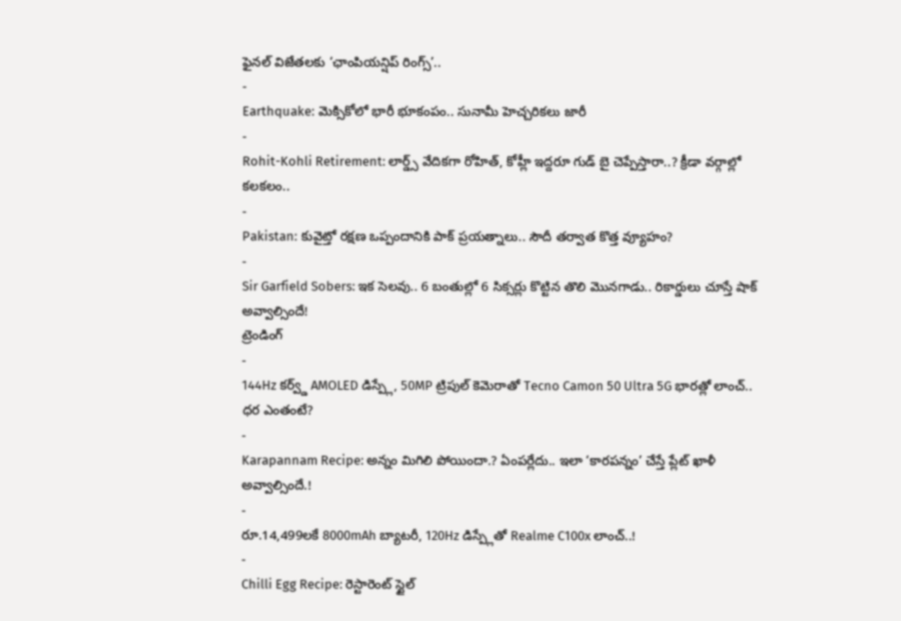ఫైనల్ విజేతలకు ‘ఛాంపియన్షిప్ రింగ్స్’..
-
Earthquake: మెక్సికోలో భారీ భూకంపం.. సునామీ హెచ్చరికలు జారీ
-
Rohit-Kohli Retirement: లార్డ్స్ వేదికగా రోహిత్, కోహ్లీ ఇద్దరూ గుడ్ బై చెప్పేస్తారా..? క్రీడా వర్గాల్లో కలకలం..
-
Pakistan: కువైట్తో రక్షణ ఒప్పందానికి పాక్ ప్రయత్నాలు.. సౌదీ తర్వాత కొత్త వ్యూహం?
-
Sir Garfield Sobers: ఇక సెలవు.. 6 బంతుల్లో 6 సిక్సర్లు కొట్టిన తొలి మొనగాడు.. రికార్డులు చూస్తే షాక్ అవ్వాల్సిందే!
ట్రెండింగ్
-
144Hz కర్వ్డ్ AMOLED డిస్ప్లే, 50MP ట్రిపుల్ కెమెరాతో Tecno Camon 50 Ultra 5G భారత్లో లాంచ్.. ధర ఎంతంటే?
-
Karapannam Recipe: అన్నం మిగిలి పోయిందా.? ఏంపర్లేదు.. ఇలా ‘కారపన్నం’ చేస్తే ప్లేట్ ఖాళీ అవ్వాల్సిందే.!
-
రూ.14,499లకే 8000mAh బ్యాటరీ, 120Hz డిస్ప్లేతో Realme C100x లాంచ్..!
-
Chilli Egg Recipe: రెస్టారెంట్ స్టైల్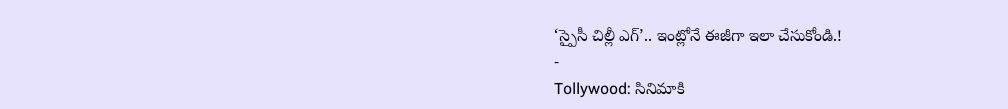‘స్పైసీ చిల్లీ ఎగ్’.. ఇంట్లోనే ఈజీగా ఇలా చేసుకోండి.!
-
Tollywood: సినిమాకి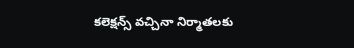కలెక్షన్స్ వచ్చినా నిర్మాతలకు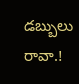డబ్బులు రావా.!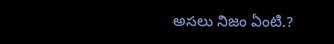అసలు నిజం ఏంటి.?